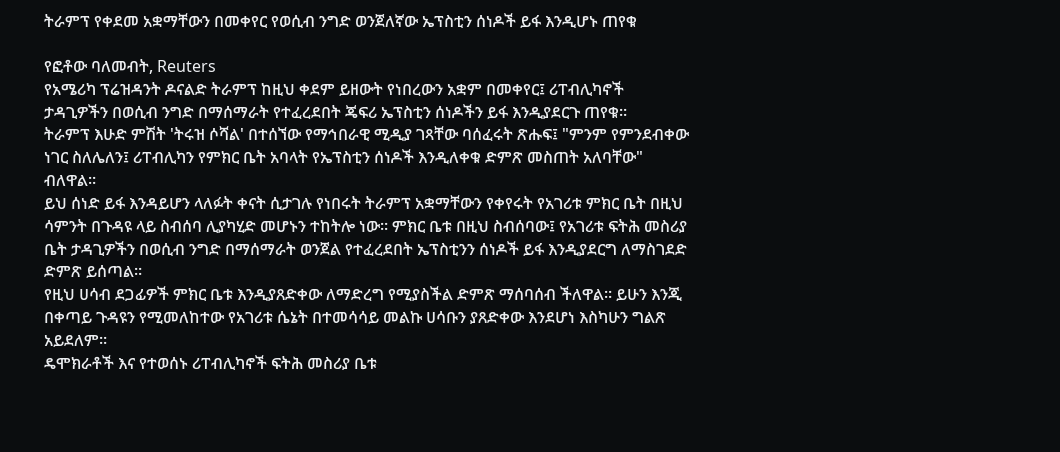ትራምፕ የቀደመ አቋማቸውን በመቀየር የወሲብ ንግድ ወንጀለኛው ኤፕስቲን ሰነዶች ይፋ እንዲሆኑ ጠየቁ

የፎቶው ባለመብት, Reuters
የአሜሪካ ፕሬዝዳንት ዶናልድ ትራምፕ ከዚህ ቀደም ይዘውት የነበረውን አቋም በመቀየር፤ ሪፐብሊካኖች ታዳጊዎችን በወሲብ ንግድ በማሰማራት የተፈረደበት ጄፍሪ ኤፕስቲን ሰነዶችን ይፋ እንዲያደርጉ ጠየቁ።
ትራምፕ እሁድ ምሽት 'ትሩዝ ሶሻል' በተሰኘው የማኅበራዊ ሚዲያ ገጻቸው ባሰፈሩት ጽሑፍ፤ "ምንም የምንደብቀው ነገር ስለሌለን፤ ሪፐብሊካን የምክር ቤት አባላት የኤፕስቲን ሰነዶች እንዲለቀቁ ድምጽ መስጠት አለባቸው" ብለዋል።
ይህ ሰነድ ይፋ እንዳይሆን ላለፉት ቀናት ሲታገሉ የነበሩት ትራምፕ አቋማቸውን የቀየሩት የአገሪቱ ምክር ቤት በዚህ ሳምንት በጉዳዩ ላይ ስብሰባ ሊያካሂድ መሆኑን ተከትሎ ነው። ምክር ቤቱ በዚህ ስብሰባው፤ የአገሪቱ ፍትሕ መስሪያ ቤት ታዳጊዎችን በወሲብ ንግድ በማሰማራት ወንጀል የተፈረደበት ኤፕስቲንን ሰነዶች ይፋ እንዲያደርግ ለማስገደድ ድምጽ ይሰጣል።
የዚህ ሀሳብ ደጋፊዎች ምክር ቤቱ እንዲያጸድቀው ለማድረግ የሚያስችል ድምጽ ማሰባሰብ ችለዋል። ይሁን እንጂ በቀጣይ ጉዳዩን የሚመለከተው የአገሪቱ ሴኔት በተመሳሳይ መልኩ ሀሳቡን ያጸድቀው እንደሆነ እስካሁን ግልጽ አይደለም።
ዴሞክራቶች እና የተወሰኑ ሪፐብሊካኖች ፍትሕ መስሪያ ቤቱ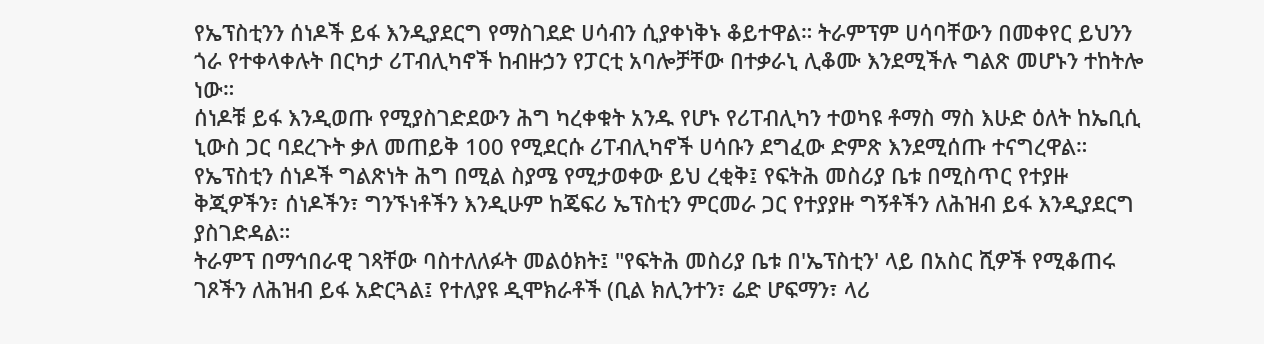የኤፕስቲንን ሰነዶች ይፋ እንዲያደርግ የማስገደድ ሀሳብን ሲያቀነቅኑ ቆይተዋል። ትራምፕም ሀሳባቸውን በመቀየር ይህንን ጎራ የተቀላቀሉት በርካታ ሪፐብሊካኖች ከብዙኃን የፓርቲ አባሎቻቸው በተቃራኒ ሊቆሙ እንደሚችሉ ግልጽ መሆኑን ተከትሎ ነው።
ሰነዶቹ ይፋ እንዲወጡ የሚያስገድደውን ሕግ ካረቀቁት አንዱ የሆኑ የሪፐብሊካን ተወካዩ ቶማስ ማስ እሁድ ዕለት ከኤቢሲ ኒውስ ጋር ባደረጉት ቃለ መጠይቅ 100 የሚደርሱ ሪፐብሊካኖች ሀሳቡን ደግፈው ድምጽ እንደሚሰጡ ተናግረዋል።
የኤፕስቲን ሰነዶች ግልጽነት ሕግ በሚል ስያሜ የሚታወቀው ይህ ረቂቅ፤ የፍትሕ መስሪያ ቤቱ በሚስጥር የተያዙ ቅጂዎችን፣ ሰነዶችን፣ ግንኙነቶችን እንዲሁም ከጄፍሪ ኤፕስቲን ምርመራ ጋር የተያያዙ ግኝቶችን ለሕዝብ ይፋ እንዲያደርግ ያስገድዳል።
ትራምፕ በማኅበራዊ ገጻቸው ባስተለለፉት መልዕክት፤ "የፍትሕ መስሪያ ቤቱ በ'ኤፕስቲን' ላይ በአስር ሺዎች የሚቆጠሩ ገጾችን ለሕዝብ ይፋ አድርጓል፤ የተለያዩ ዲሞክራቶች (ቢል ክሊንተን፣ ሬድ ሆፍማን፣ ላሪ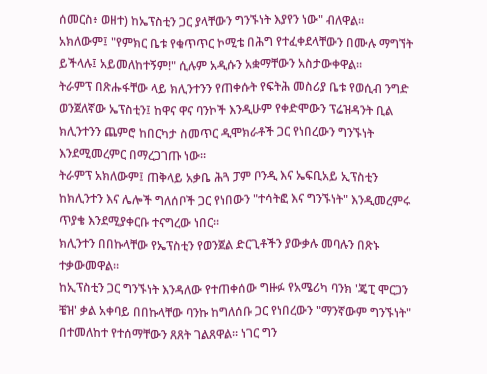ሰመርስ፥ ወዘተ) ከኤፕስቲን ጋር ያላቸውን ግንኙነት እያየን ነው" ብለዋል።
አክለውም፤ "የምክር ቤቱ የቁጥጥር ኮሚቴ በሕግ የተፈቀደላቸውን በሙሉ ማግኘት ይችላሉ፤ አይመለከተኝም!" ሲሉም አዲሱን አቋማቸውን አስታውቀዋል።
ትራምፕ በጽሑፋቸው ላይ ክሊንተንን የጠቀሱት የፍትሕ መስሪያ ቤቱ የወሲብ ንግድ ወንጀለኛው ኤፕስቲን፤ ከዋና ዋና ባንኮች እንዲሁም የቀድሞውን ፕሬዝዳንት ቢል ክሊንተንን ጨምሮ ከበርካታ ስመጥር ዲሞክራቶች ጋር የነበረውን ግንኙነት እንደሚመረምር በማረጋገጡ ነው።
ትራምፕ አክለውም፤ ጠቅላይ አቃቤ ሕጓ ፓም ቦንዲ እና ኤፍቢአይ ኢፕስቲን ከክሊንተን እና ሌሎች ግለሰቦች ጋር የነበውን "ተሳትፎ እና ግንኙነት" እንዲመረምሩ ጥያቄ እንደሚያቀርቡ ተናግረው ነበር።
ክሊንተን በበኩላቸው የኤፕስቲን የወንጀል ድርጊቶችን ያውቃሉ መባሉን በጽኑ ተቃውመዋል።
ከኢፕስቲን ጋር ግንኙነት እንዳለው የተጠቀሰው ግዙፉ የአሜሪካ ባንክ 'ጄፒ ሞርጋን ቼዝ' ቃል አቀባይ በበኩላቸው ባንኩ ከግለሰቡ ጋር የነበረውን "ማንኛውም ግንኙነት" በተመለከተ የተሰማቸውን ጸጸት ገልጸዋል። ነገር ግን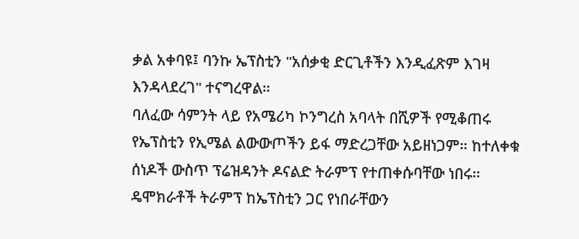ቃል አቀባዩ፤ ባንኩ ኤፕስቲን "አሰቃቂ ድርጊቶችን እንዲፈጽም እገዛ እንዳላደረገ" ተናግረዋል።
ባለፈው ሳምንት ላይ የአሜሪካ ኮንግረስ አባላት በሺዎች የሚቆጠሩ የኤፕስቲን የኢሜል ልውውጦችን ይፋ ማድረጋቸው አይዘነጋም። ከተለቀቁ ሰነዶች ውስጥ ፕሬዝዳንት ዶናልድ ትራምፕ የተጠቀሱባቸው ነበሩ።
ዴሞክራቶች ትራምፕ ከኤፕስቲን ጋር የነበራቸውን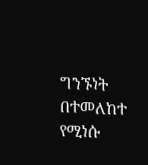ግንኙነት በተመለከተ የሚነሱ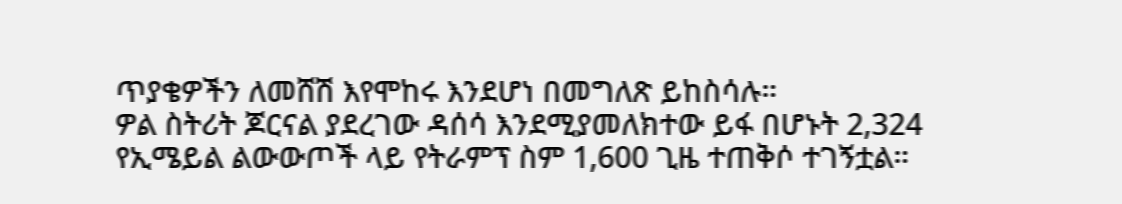ጥያቄዎችን ለመሸሽ እየሞከሩ እንደሆነ በመግለጽ ይከስሳሉ።
ዎል ስትሪት ጆርናል ያደረገው ዳሰሳ እንደሚያመለክተው ይፋ በሆኑት 2,324 የኢሜይል ልውውጦች ላይ የትራምፕ ስም 1,600 ጊዜ ተጠቅሶ ተገኝቷል።